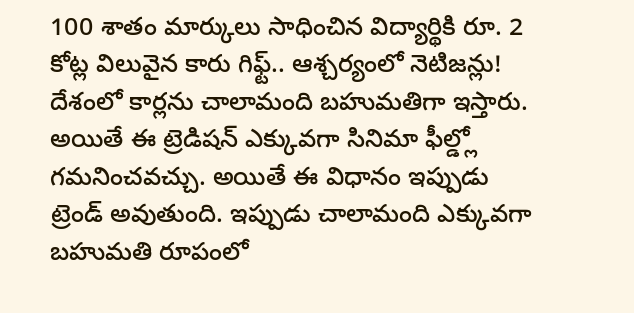100 శాతం మార్కులు సాధించిన విద్యార్థికి రూ. 2 కోట్ల విలువైన కారు గిఫ్ట్.. ఆశ్చర్యంలో నెటిజన్లు!
దేశంలో కార్లను చాలామంది బహుమతిగా ఇస్తారు. అయితే ఈ ట్రెడిషన్ ఎక్కువగా సినిమా ఫీల్డ్లో గమనించవచ్చు. అయితే ఈ విధానం ఇప్పుడు ట్రెండ్ అవుతుంది. ఇప్పుడు చాలామంది ఎక్కువగా బహుమతి రూపంలో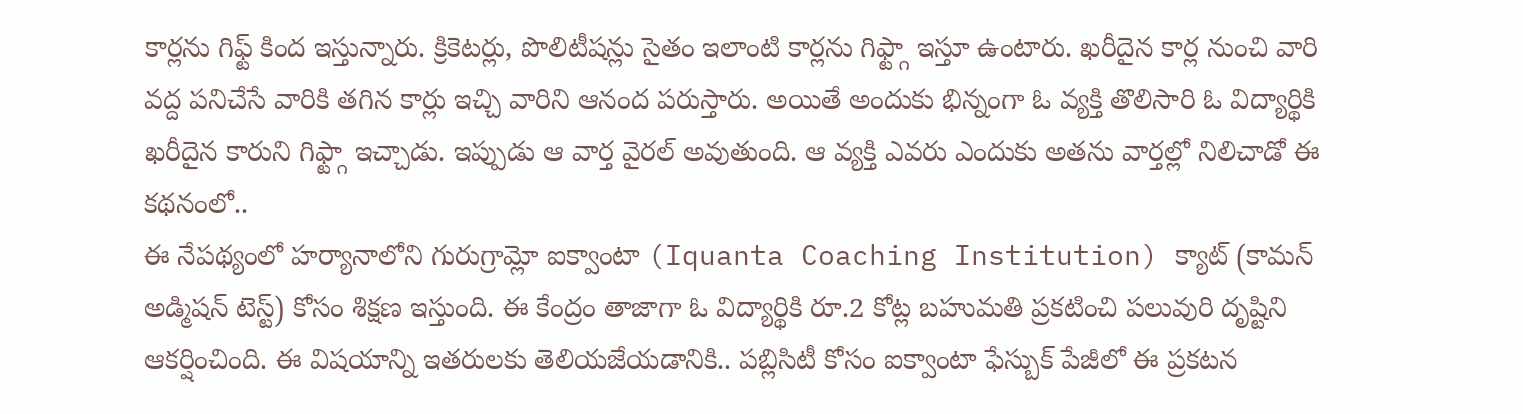కార్లను గిఫ్ట్ కింద ఇస్తున్నారు. క్రికెటర్లు, పొలిటీషన్లు సైతం ఇలాంటి కార్లను గిఫ్ట్గా ఇస్తూ ఉంటారు. ఖరీదైన కార్ల నుంచి వారి వద్ద పనిచేసే వారికి తగిన కార్లు ఇచ్చి వారిని ఆనంద పరుస్తారు. అయితే అందుకు భిన్నంగా ఓ వ్యక్తి తొలిసారి ఓ విద్యార్థికి ఖరీదైన కారుని గిఫ్ట్గా ఇచ్చాడు. ఇప్పుడు ఆ వార్త వైరల్ అవుతుంది. ఆ వ్యక్తి ఎవరు ఎందుకు అతను వార్తల్లో నిలిచాడో ఈ కథనంలో..
ఈ నేపథ్యంలో హర్యానాలోని గురుగ్రామ్లో ఐక్వాంటా (Iquanta Coaching Institution) క్యాట్ (కామన్ అడ్మిషన్ టెస్ట్) కోసం శిక్షణ ఇస్తుంది. ఈ కేంద్రం తాజాగా ఓ విద్యార్థికి రూ.2 కోట్ల బహుమతి ప్రకటించి పలువురి దృష్టిని ఆకర్షించింది. ఈ విషయాన్ని ఇతరులకు తెలియజేయడానికి.. పబ్లిసిటీ కోసం ఐక్వాంటా ఫేస్బుక్ పేజీలో ఈ ప్రకటన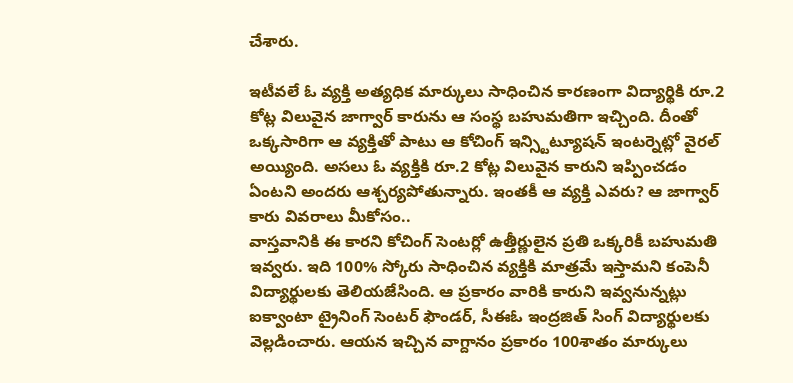చేశారు.

ఇటీవలే ఓ వ్యక్తి అత్యధిక మార్కులు సాధించిన కారణంగా విద్యార్థికి రూ.2 కోట్ల విలువైన జాగ్వార్ కారును ఆ సంస్థ బహుమతిగా ఇచ్చింది. దీంతో ఒక్కసారిగా ఆ వ్యక్తితో పాటు ఆ కోచింగ్ ఇన్స్టిట్యూషన్ ఇంటర్నెట్లో వైరల్ అయ్యింది. అసలు ఓ వ్యక్తికి రూ.2 కోట్ల విలువైన కారుని ఇప్పించడం ఏంటని అందరు ఆశ్చర్యపోతున్నారు. ఇంతకీ ఆ వ్యక్తి ఎవరు? ఆ జాగ్వార్ కారు వివరాలు మీకోసం..
వాస్తవానికి ఈ కారని కోచింగ్ సెంటర్లో ఉత్తీర్ణులైన ప్రతి ఒక్కరికీ బహుమతి ఇవ్వరు. ఇది 100% స్కోరు సాధించిన వ్యక్తికి మాత్రమే ఇస్తామని కంపెనీ విద్యార్థులకు తెలియజేసింది. ఆ ప్రకారం వారికి కారుని ఇవ్వనున్నట్లు ఐక్వాంటా ట్రైనింగ్ సెంటర్ ఫౌండర్, సీఈఓ ఇంద్రజిత్ సింగ్ విద్యార్థులకు వెల్లడించారు. ఆయన ఇచ్చిన వాగ్దానం ప్రకారం 100శాతం మార్కులు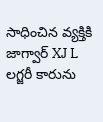సాధించిన వ్యక్తికి జాగ్వార్ XJ L లగ్జరీ కారును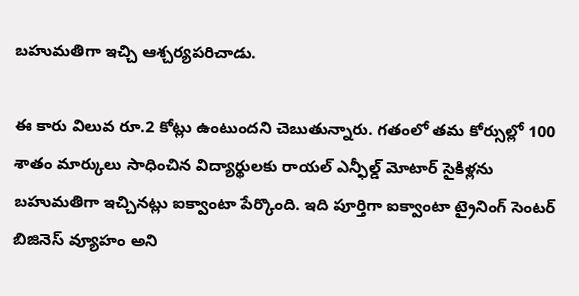బహుమతిగా ఇచ్చి ఆశ్చర్యపరిచాడు.

ఈ కారు విలువ రూ.2 కోట్లు ఉంటుందని చెబుతున్నారు. గతంలో తమ కోర్సుల్లో 100 శాతం మార్కులు సాధించిన విద్యార్థులకు రాయల్ ఎన్ఫీల్డ్ మోటార్ సైకిళ్లను బహుమతిగా ఇచ్చినట్లు ఐక్వాంటా పేర్కొంది. ఇది పూర్తిగా ఐక్వాంటా ట్రైనింగ్ సెంటర్ బిజినెస్ వ్యూహం అని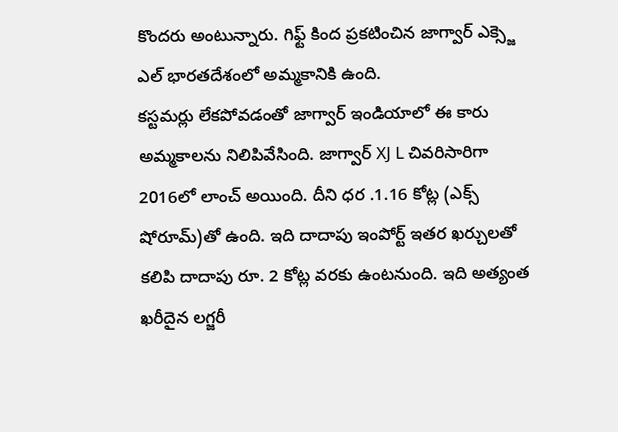కొందరు అంటున్నారు. గిఫ్ట్ కింద ప్రకటించిన జాగ్వార్ ఎక్స్జె ఎల్ భారతదేశంలో అమ్మకానికి ఉంది.
కస్టమర్లు లేకపోవడంతో జాగ్వార్ ఇండియాలో ఈ కారు అమ్మకాలను నిలిపివేసింది. జాగ్వార్ XJ L చివరిసారిగా 2016లో లాంచ్ అయింది. దీని ధర .1.16 కోట్ల (ఎక్స్ షోరూమ్)తో ఉంది. ఇది దాదాపు ఇంపోర్ట్ ఇతర ఖర్చులతో కలిపి దాదాపు రూ. 2 కోట్ల వరకు ఉంటనుంది. ఇది అత్యంత ఖరీదైన లగ్జరీ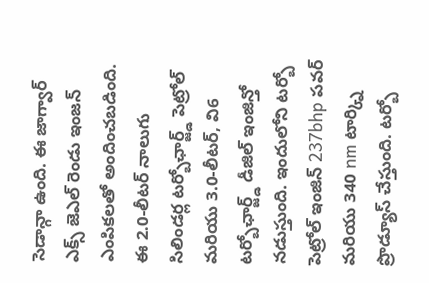సెడాన్గా ఉంది. ఈ జాగ్వార్ ఎక్స్ జెఎల్ రెండు ఇంజన్ ఎంపికలతో అందించబడింది.
ఈ 2.0-లీటర్ నాలుగు సిలిండర్ల టర్బోఛార్జ్డ్ పెట్రోల్ మరియు 3.0-లీటర్, వి6 టర్బోఛార్జ్డ్ డీజిల్ ఇంజిన్తో నడుస్తుంది. ఇందులోని టర్బో పెట్రోల్ ఇంజిన్ 237bhp పవర్ మరియు 340 nm టార్క్ని ప్రొడ్యూస్ చేస్తుంది. టర్బో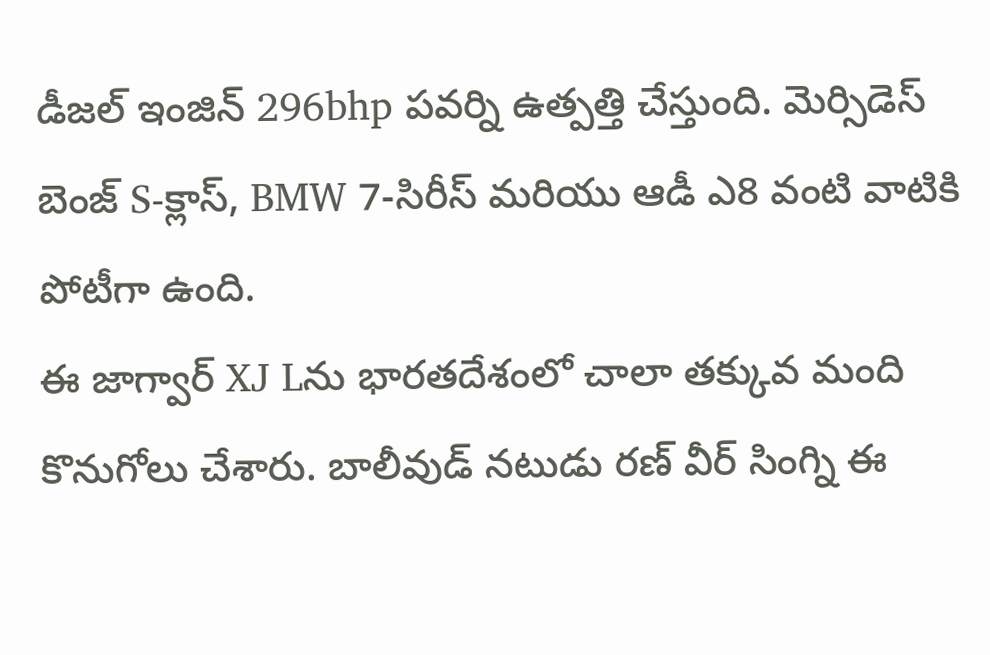డీజల్ ఇంజిన్ 296bhp పవర్ని ఉత్పత్తి చేస్తుంది. మెర్సిడెస్ బెంజ్ S-క్లాస్, BMW 7-సిరీస్ మరియు ఆడీ ఎ8 వంటి వాటికి పోటీగా ఉంది.
ఈ జాగ్వార్ XJ Lను భారతదేశంలో చాలా తక్కువ మంది కొనుగోలు చేశారు. బాలీవుడ్ నటుడు రణ్ వీర్ సింగ్ని ఈ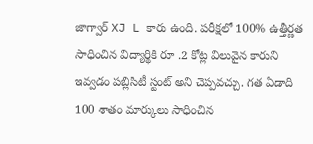జాగ్వార్ XJ L కారు ఉంది. పరీక్షలో 100% ఉత్తీర్ణత సాధించిన విద్యార్థికి రూ .2 కోట్ల విలువైన కారుని ఇవ్వడం పబ్లిసిటీ స్టంట్ అని చెప్పవచ్చు. గత ఏడాది 100 శాతం మార్కులు సాధించిన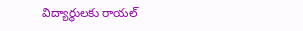విద్యార్థులకు రాయల్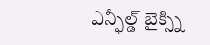ఎన్ఫీల్డ్ బైక్స్ని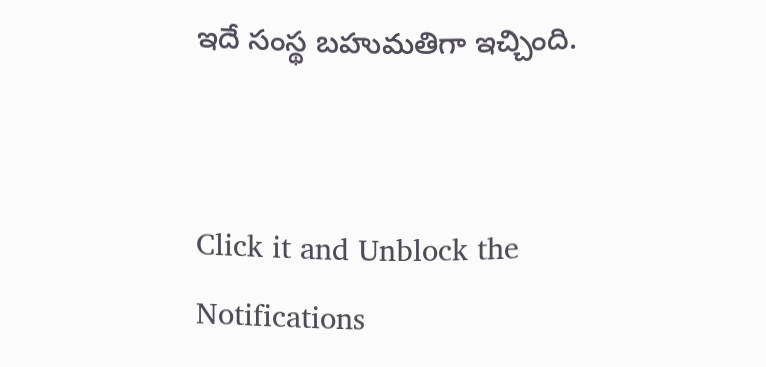ఇదే సంస్థ బహుమతిగా ఇచ్చింది.


Click it and Unblock the Notifications